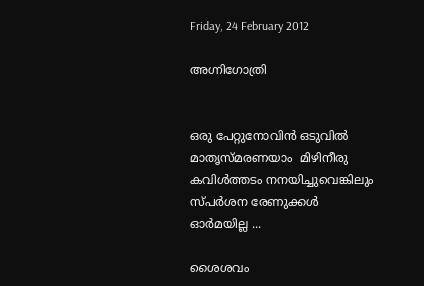Friday, 24 February 2012

അഗ്നിഗോത്രി


ഒരു പേറ്റുനോവിന്‍ ഒടുവില്‍
മാതൃസ്മരണയാം  മിഴിനീരു
കവിള്‍ത്തടം നനയിച്ചുവെങ്കിലും
സ്പര്‍ശന രേണുക്കള്‍ ഓര്‍മയില്ല ...

ശൈശവം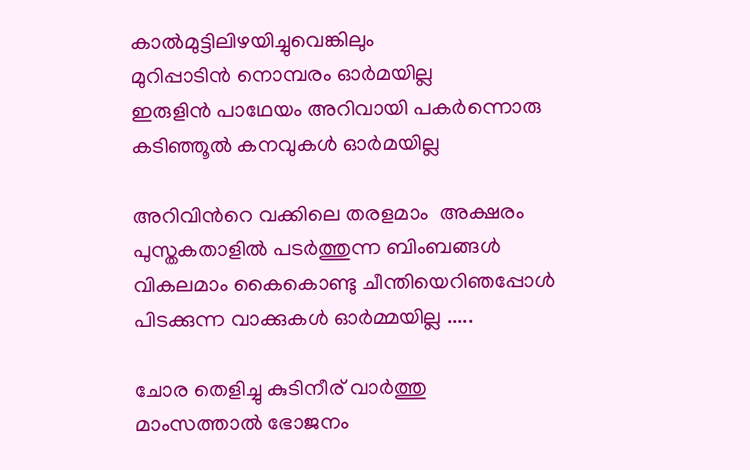കാല്‍മുട്ടിലിഴയിച്ചുവെങ്കിലും
മുറിപ്പാടിന്‍ നൊമ്പരം ഓര്‍മയില്ല
ഇരുളിന്‍ പാഥേയം അറിവായി പകര്‍ന്നൊരു
കടിഞ്ഞൂല്‍ കനവുകള്‍ ഓര്‍മയില്ല

അറിവിന്‍റെ വക്കിലെ തരളമാം  അക്ഷരം
പുസ്തകതാളില്‍ പടര്‍ത്തുന്ന ബിംബങ്ങള്‍
വികലമാം കൈകൊണ്ടു ചീന്തിയെറിഞപ്പോള്‍
പിടക്കുന്ന വാക്കുകള്‍ ഓര്‍മ്മയില്ല .....

ചോര തെളിച്ചു കുടിനീര് വാര്‍ത്തു
മാംസത്താല്‍ ഭോജനം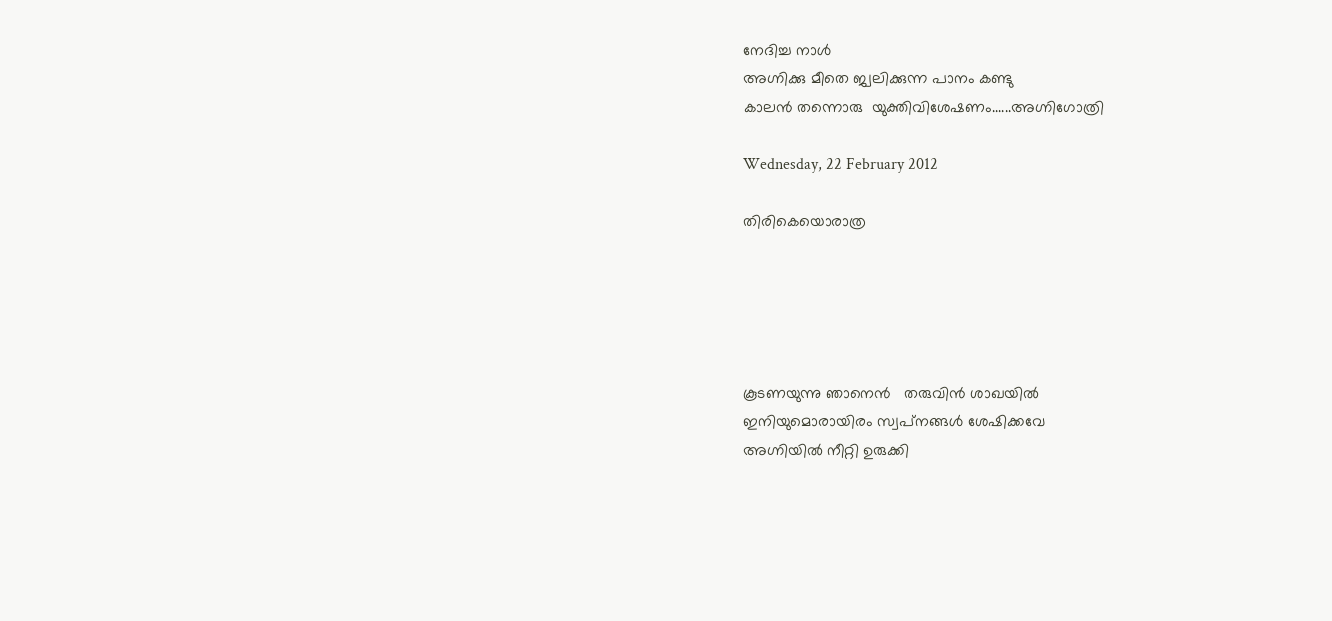നേദിച്ച നാള്‍
അഗ്നിക്കു മീതെ ജ്വലിക്കുന്ന പാനം കണ്ടു
കാലന്‍ തന്നൊരു  യുക്തിവിശേഷണം......അഗ്നിഗോത്രി

Wednesday, 22 February 2012

തിരികെയൊരാത്ര





കൂടണയുന്നു ഞാനെന്‍   തരുവിന്‍ ശാഖയില്‍
ഇനിയുമൊരായിരം സ്വപ്‌നങ്ങള്‍ ശേഷിക്കവേ
അഗ്നിയില്‍ നീറ്റി ഉരുക്കി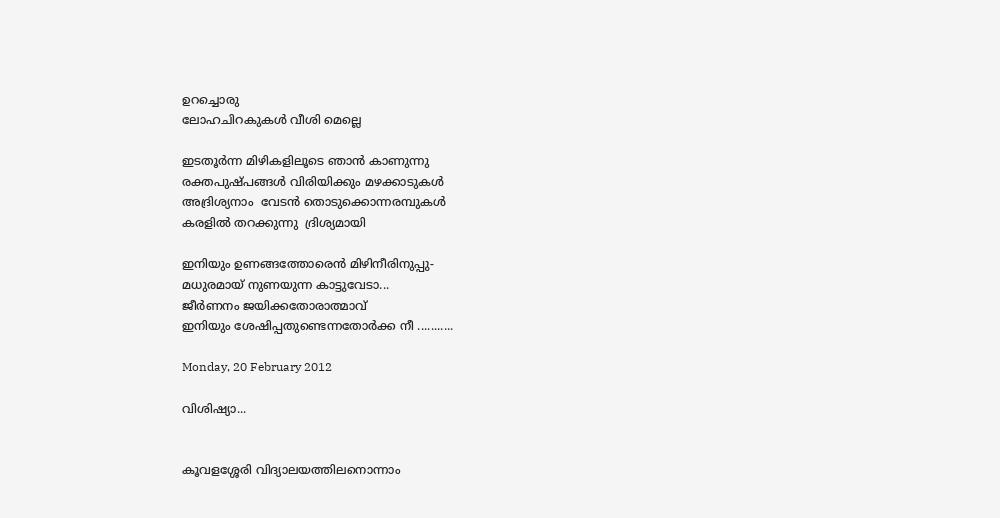ഉറച്ചൊരു
ലോഹചിറകുകള്‍ വീശി മെല്ലെ

ഇടതൂര്‍ന്ന മിഴികളിലൂടെ ഞാന്‍ കാണുന്നു
രക്തപുഷ്പങ്ങള്‍ വിരിയിക്കും മഴക്കാടുകള്‍
അദ്രിശ്യനാം  വേടന്‍ തൊടുക്കൊന്നരമ്പുകള്‍
കരളില്‍ തറക്കുന്നു  ദ്രിശ്യമായി

ഇനിയും ഉണങ്ങത്തോരെന്‍ മിഴിനീരിനുപ്പു-
മധുരമായ് നുണയുന്ന കാട്ടുവേടാ...
ജീര്‍ണനം ജയിക്കതോരാത്മാവ്
ഇനിയും ശേഷിപ്പതുണ്ടെന്നതോര്‍ക്ക നീ ...........

Monday, 20 February 2012

വിശിഷ്യാ...


കൂവളശ്ശേരി വിദ്യാലയത്തിലനൊന്നാം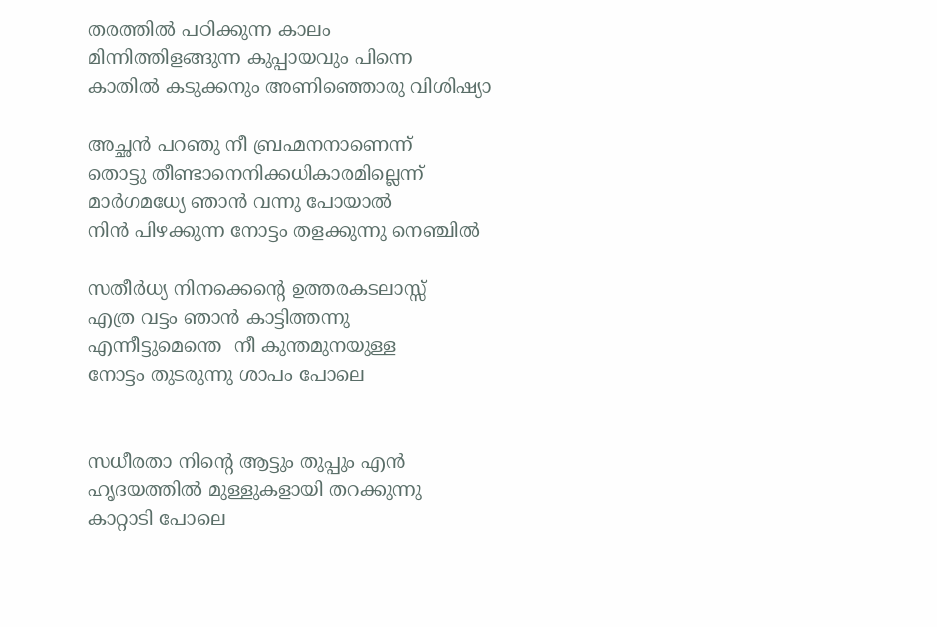തരത്തില്‍ പഠിക്കുന്ന കാലം
മിന്നിത്തിളങ്ങുന്ന കുപ്പായവും പിന്നെ
കാതില്‍ കടുക്കനും അണിഞ്ഞൊരു വിശിഷ്യാ

അച്ഛന്‍ പറഞു നീ ബ്രഹ്മനനാണെന്ന്
തൊട്ടു തീണ്ടാനെനിക്കധികാരമില്ലെന്ന്
മാര്‍ഗമധ്യേ ഞാന്‍ വന്നു പോയാല്‍
നിന്‍ പിഴക്കുന്ന നോട്ടം തളക്കുന്നു നെഞ്ചില്‍

സതീര്‍ധ്യ നിനക്കെന്‍റെ ഉത്തരകടലാസ്സ്
എത്ര വട്ടം ഞാന്‍ കാട്ടിത്തന്നു
എന്നീട്ടുമെന്തെ  നീ കുന്തമുനയുള്ള
നോട്ടം തുടരുന്നു ശാപം പോലെ


സധീരതാ നിന്‍റെ ആട്ടും തുപ്പും എന്‍
ഹൃദയത്തില്‍ മുള്ളുകളായി തറക്കുന്നു
കാറ്റാടി പോലെ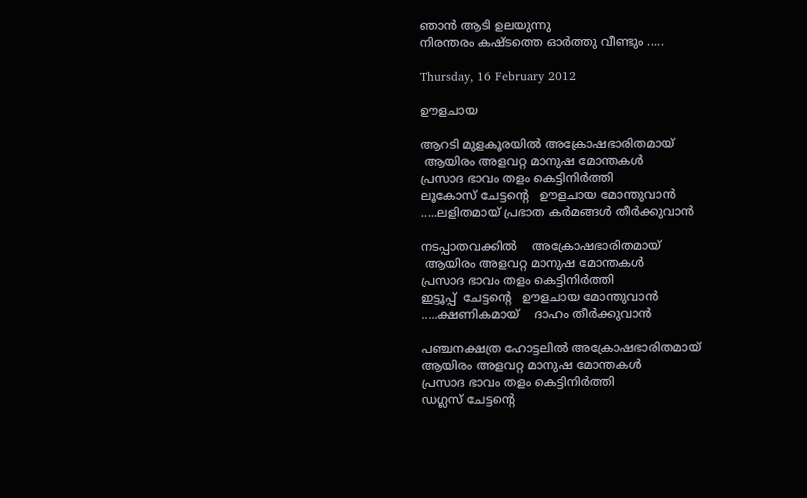ഞാന്‍ ആടി ഉലയുന്നു
നിരന്തരം കഷ്ടത്തെ ഓര്‍ത്തു വീണ്ടും .....

Thursday, 16 February 2012

ഊളചായ

ആറടി മുളകൂരയില്‍ അക്രോഷഭാരിതമായ്
 ആയിരം അളവറ്റ മാനുഷ മോന്തകള്‍
പ്രസാദ ഭാവം തളം കെട്ടിനിര്‍ത്തി
ലൂകോസ് ചേട്ടന്‍റെ   ഊളചായ മോന്തുവാന്‍
.....ലളിതമായ് പ്രഭാത കര്‍മങ്ങള്‍ തീര്‍ക്കുവാന്‍

നടപ്പാതവക്കില്‍    അക്രോഷഭാരിതമായ്
 ആയിരം അളവറ്റ മാനുഷ മോന്തകള്‍
പ്രസാദ ഭാവം തളം കെട്ടിനിര്‍ത്തി
ഇട്ടൂപ്പ്  ചേട്ടന്‍റെ   ഊളചായ മോന്തുവാന്‍
.....ക്ഷണികമായ്    ദാഹം തീര്‍ക്കുവാന്‍

പഞ്ചനക്ഷത്ര ഹോട്ടലില്‍ അക്രോഷഭാരിതമായ്
ആയിരം അളവറ്റ മാനുഷ മോന്തകള്‍
പ്രസാദ ഭാവം തളം കെട്ടിനിര്‍ത്തി
ഡഗ്ലസ് ചേട്ടന്‍റെ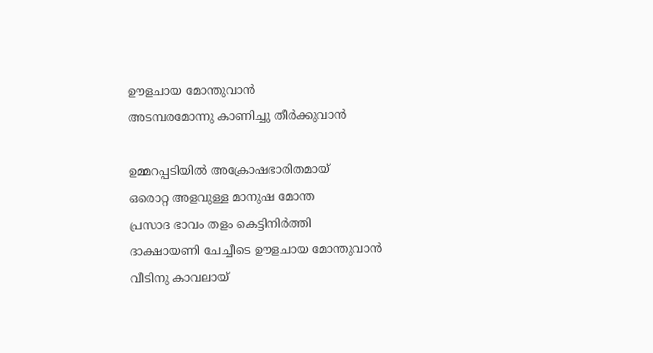ഊളചായ മോന്തുവാന്‍
അടമ്പരമോന്നു കാണിച്ചു തീര്‍ക്കുവാന്‍

ഉമ്മറപ്പടിയില്‍ അക്രോഷഭാരിതമായ്
ഒരൊറ്റ അളവുള്ള മാനുഷ മോന്ത
പ്രസാദ ഭാവം തളം കെട്ടിനിര്‍ത്തി
ദാക്ഷായണി ചേച്ചീടെ ഊളചായ മോന്തുവാന്‍
വീടിനു കാവലായ്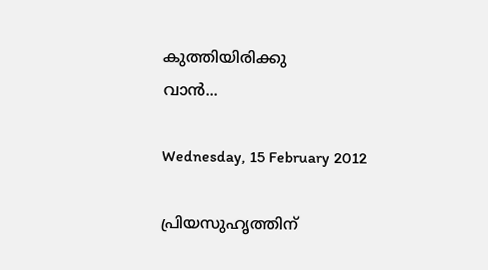കുത്തിയിരിക്കു
വാന്‍...

Wednesday, 15 February 2012

പ്രിയസുഹൃത്തിന്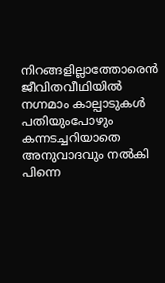നിറങ്ങളില്ലാത്തോരെന്‍ ജീവിതവീഥിയില്‍
നഗ്നമാം കാല്പാടുകള്‍ പതിയുംപോഴും
കന്നടച്ചറിയാതെ അനുവാദവും നല്‍കി
പിന്നെ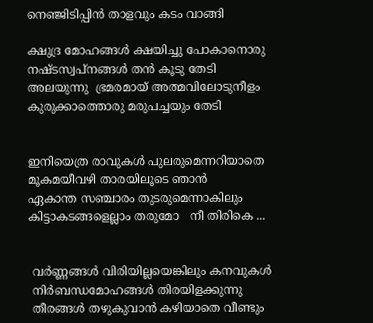നെഞ്ജിടിപ്പിന്‍ താളവും കടം വാങ്ങി

ക്ഷുദ്ര മോഹങ്ങള്‍ ക്ഷയിച്ചു പോകാനൊരു
നഷ്ടസ്വപ്നങ്ങള്‍ തന്‍ കൂടു തേടി
അലയുന്നു  ഭ്രമരമായ് അത്മവിലോടുനീളം
കുരുക്കാത്തൊരു മരുപച്ചയും തേടി


ഇനിയെത്ര രാവുകള്‍ പുലരുമെന്നറിയാതെ
മൂകമയീവഴി താരയിലൂടെ ഞാന്‍
ഏകാന്ത സഞ്ചാരം തുടരുമെന്നാകിലും
കിട്ടാകടങ്ങളെല്ലാം തരുമോ   നീ തിരികെ ...


 വര്‍ണ്ണങ്ങള്‍ വിരിയില്ലയെങ്കിലും കനവുകള്‍
 നിര്‍ബന്ധമോഹങ്ങള്‍ തിരയിളക്കുന്നു
 തീരങ്ങള്‍ തഴുകുവാന്‍ കഴിയാതെ വീണ്ടും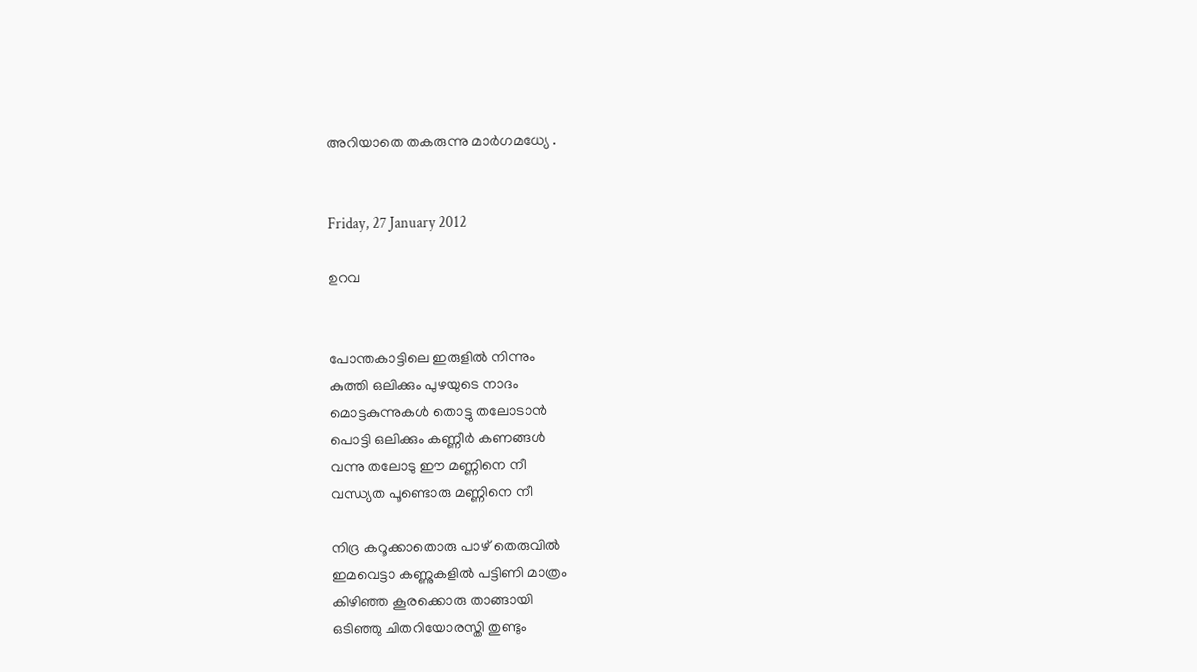അറിയാതെ തകരുന്നു മാര്‍ഗമധ്യേ .


Friday, 27 January 2012

ഉറവ


പോന്തകാട്ടിലെ ഇരുളില്‍ നിന്നും
കുത്തി ഒലിക്കും പുഴയുടെ നാദം
മൊട്ടകുന്നുകള്‍ തൊട്ടു തലോടാന്‍
പൊട്ടി ഒലിക്കും കണ്ണീര്‍ കണങ്ങള്‍
വന്നു തലോടു ഈ മണ്ണിനെ നീ
വന്ധ്യത പൂണ്ടൊരു മണ്ണിനെ നീ

നിദ്ര കറൂക്കാതൊരു പാഴ് തെരുവില്‍
ഇമവെട്ടാ കണ്ണുകളില്‍ പട്ടിണി മാത്രം
കിഴിഞ്ഞ കൂരക്കൊരു താങ്ങായി
ഒടിഞ്ഞു ചിതറിയോരസ്തി തുണ്ടും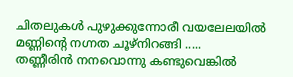ചിതലുകള്‍ പുഴുക്കുന്നോരീ വയലേലയില്‍
മണ്ണിന്‍റെ നഗ്നത ചൂഴ്നിറങ്ങി .....
തണ്ണീരിന്‍ നനവൊന്നു കണ്ടുവെങ്കില്‍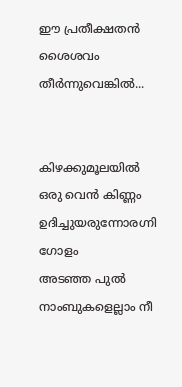ഈ പ്രതീക്ഷതന്‍ ശൈശവം തീര്‍ന്നുവെങ്കില്‍...


കിഴക്കുമൂലയില്‍ ഒരു വെന്‍ കിണ്ണം
ഉദിച്ചുയരുന്നോരഗ്നി ഗോളം
അടഞ്ഞ പുല്‍ നാംബുകളെല്ലാം നീ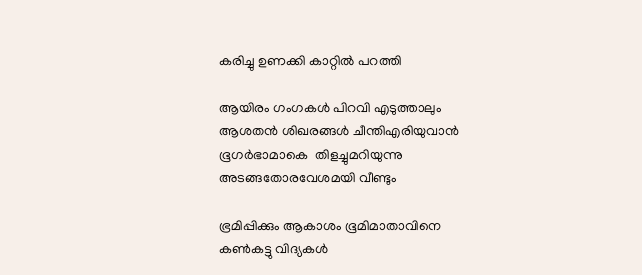കരിച്ചു ഉണക്കി കാറ്റില്‍ പറത്തി

ആയിരം ഗംഗകള്‍ പിറവി എടുത്താലും
ആശതന്‍ ശിഖരങ്ങള്‍ ചീന്തിഎരിയുവാന്‍
ഭൂഗര്‍ഭാമാകെ  തിളച്ചുമറിയുന്നു
അടങ്ങതോരവേശമയി വീണ്ടും

ഭ്രമിപ്പിക്കും ആകാശം ഭൂമിമാതാവിനെ
കണ്‍കട്ടു വിദ്യകള്‍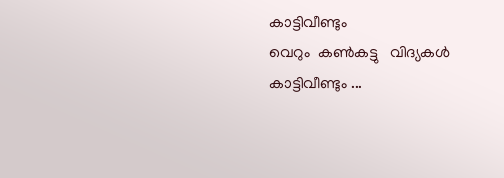കാട്ടിവീണ്ടും
വെറും  കണ്‍കട്ടു   വിദ്യകള്‍ കാട്ടിവീണ്ടും ...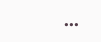...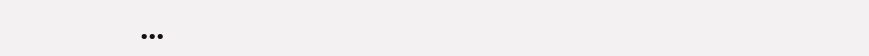...